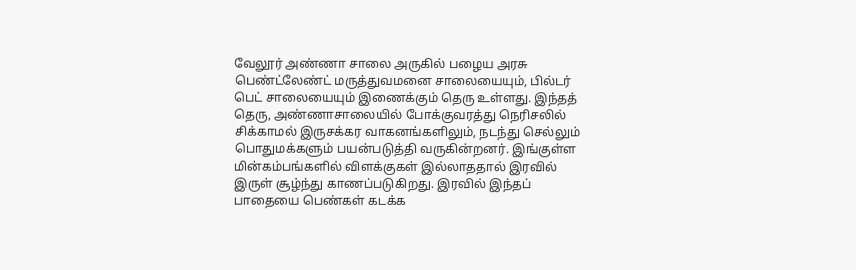வேலூர் அண்ணா சாலை அருகில் பழைய அரசு பெண்ட்லேண்ட் மருத்துவமனை சாலையையும், பில்டர் பெட் சாலையையும் இணைக்கும் தெரு உள்ளது. இந்தத் தெரு, அண்ணாசாலையில் போக்குவரத்து நெரிசலில் சிக்காமல் இருசக்கர வாகனங்களிலும், நடந்து செல்லும் பொதுமக்களும் பயன்படுத்தி வருகின்றனர். இங்குள்ள மின்கம்பங்களில் விளக்குகள் இல்லாததால் இரவில் இருள் சூழ்ந்து காணப்படுகிறது. இரவில் இந்தப் பாதையை பெண்கள் கடக்க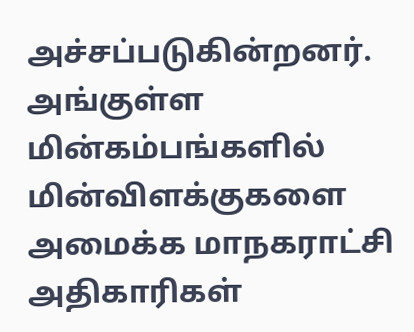அச்சப்படுகின்றனர். அங்குள்ள மின்கம்பங்களில் மின்விளக்குகளை அமைக்க மாநகராட்சி அதிகாரிகள்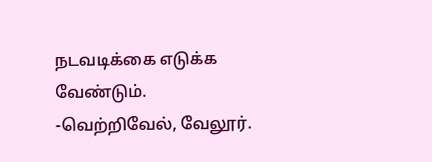நடவடிக்கை எடுக்க வேண்டும்.
-வெற்றிவேல், வேலூர்.